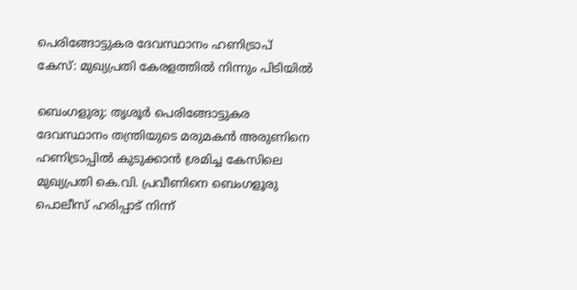പെരിങ്ങോട്ടുകര ദേവസ്ഥാനം ഹണിട്രാപ് കേസ്: മുഖ്യപ്രതി കേരളത്തിൽ നിന്നും പിടിയിൽ

ബെംഗളുരു: തൃശൂര്‍ പെരിങ്ങോട്ടുകര ദേവസ്ഥാനം തന്ത്രിയുടെ മരുമകന്‍ അരുണിനെ ഹണിട്രാപ്പില്‍ കുടുക്കാന്‍ ശ്രമിച്ച കേസിലെ മുഖ്യപ്രതി കെ.വി. പ്രവീണിനെ ബെംഗളൂരു പൊലീസ് ഹരിപ്പാട് നിന്ന്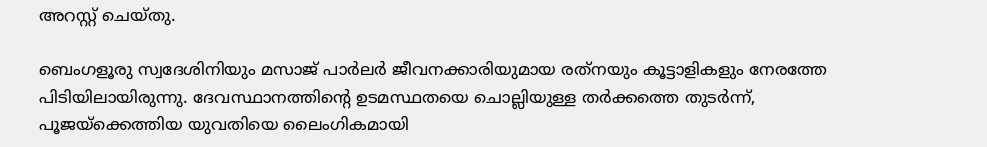അറസ്റ്റ് ചെയ്തു.

ബെംഗളൂരു സ്വദേശിനിയും മസാജ് പാര്‍ലര്‍ ജീവനക്കാരിയുമായ രത്‌നയും കൂട്ടാളികളും നേരത്തേ പിടിയിലായിരുന്നു. ദേവസ്ഥാനത്തിന്റെ ഉടമസ്ഥതയെ ചൊല്ലിയുള്ള തര്‍ക്കത്തെ തുടര്‍ന്ന്, പൂജയ്‌ക്കെത്തിയ യുവതിയെ ലൈംഗികമായി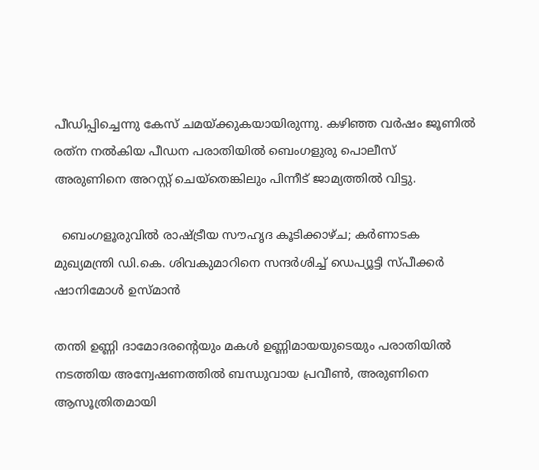പീഡിപ്പിച്ചെന്നു കേസ് ചമയ്ക്കുകയായിരുന്നു. കഴിഞ്ഞ വര്‍ഷം ജൂണില്‍ രത്‌ന നല്‍കിയ പീഡന പരാതിയില്‍ ബെംഗളുരു പൊലീസ്
അരുണിനെ അറസ്റ്റ് ചെയ്‌തെങ്കിലും പിന്നീട് ജാമ്യത്തില്‍ വിട്ടു.

  ബെംഗളൂരുവിൽ രാഷ്ട്രീയ സൗഹൃദ കൂടിക്കാഴ്ച; കർണാടക മുഖ്യമന്ത്രി ഡി.കെ. ശിവകുമാറിനെ സന്ദർശിച്ച് ഡെപ്യൂട്ടി സ്പീക്കർ ഷാനിമോൾ ഉസ്മാൻ

തന്തി ഉണ്ണി ദാമോദരന്റെയും മകള്‍ ഉണ്ണിമായയുടെയും പരാതിയില്‍ നടത്തിയ അന്വേഷണത്തില്‍ ബന്ധുവായ പ്രവീണ്‍, അരുണിനെ ആസൂത്രിതമായി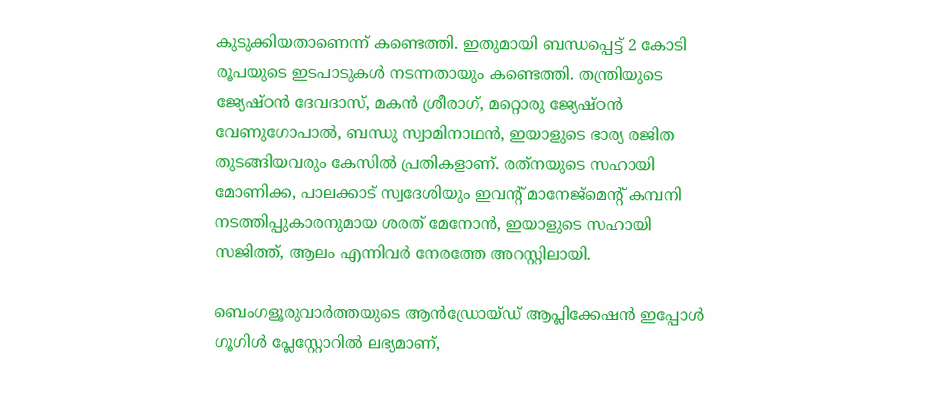കുടുക്കിയതാണെന്ന് കണ്ടെത്തി. ഇതുമായി ബന്ധപ്പെട്ട് 2 കോടി രൂപയുടെ ഇടപാടുകള്‍ നടന്നതായും കണ്ടെത്തി. തന്ത്രിയുടെ ജ്യേഷ്ഠന്‍ ദേവദാസ്, മകന്‍ ശ്രീരാഗ്, മറ്റൊരു ജ്യേഷ്ഠന്‍ വേണുഗോപാല്‍, ബന്ധു സ്വാമിനാഥന്‍, ഇയാളുടെ ഭാര്യ രജിത തുടങ്ങിയവരും കേസില്‍ പ്രതികളാണ്. രത്‌നയുടെ സഹായി മോണിക്ക, പാലക്കാട് സ്വദേശിയും ഇവന്റ് മാനേജ്‌മെന്റ് കമ്പനി നടത്തിപ്പുകാരനുമായ ശരത് മേനോന്‍, ഇയാളുടെ സഹായി സജിത്ത്, ആലം എന്നിവര്‍ നേരത്തേ അറസ്റ്റിലായി.

ബെംഗളൂരുവാർത്തയുടെ ആൻഡ്രോയ്ഡ് ആപ്ലിക്കേഷൻ ഇപ്പോൾ ഗൂഗിൾ പ്ലേസ്റ്റോറിൽ ലഭ്യമാണ്,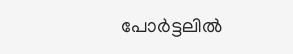പോർട്ടലിൽ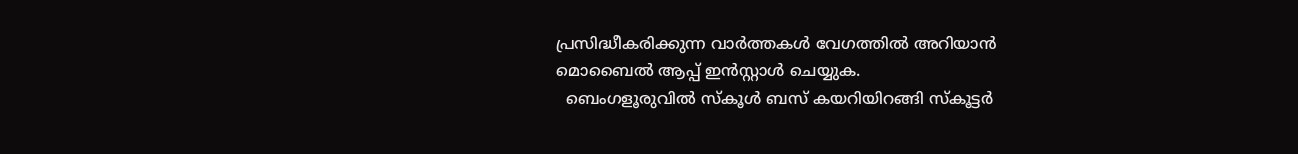പ്രസിദ്ധീകരിക്കുന്ന വാർത്തകൾ വേഗത്തിൽ അറിയാൻ മൊബൈൽ ആപ്പ് ഇൻസ്റ്റാൾ ചെയ്യുക.
  ബെംഗളൂരുവിൽ സ്കൂൾ ബസ് കയറിയിറങ്ങി സ്കൂട്ടർ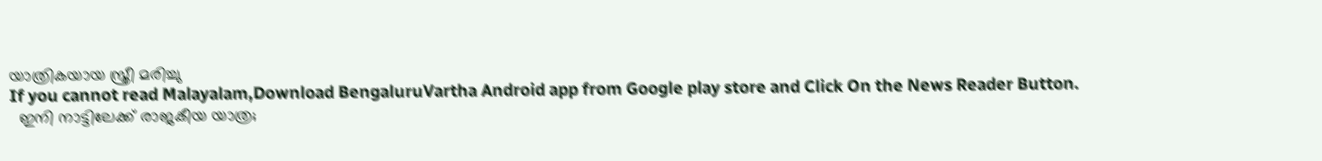യാത്രികയായ സ്ത്രീ മരിച്ചു
If you cannot read Malayalam,Download BengaluruVartha Android app from Google play store and Click On the News Reader Button.
  ഇനി നാട്ടിലേക്ക് രാജകീയ യാത്ര;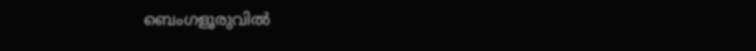ബെംഗളൂരുവിൽ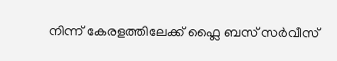നിന്ന് കേരളത്തിലേക്ക് ഫ്ലൈ ബസ് സർവീസ്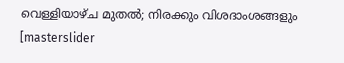വെള്ളിയാഴ്ച മുതൽ; നിരക്കും വിശദാംശങ്ങളും
[masterslider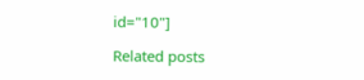id="10"]

Related posts